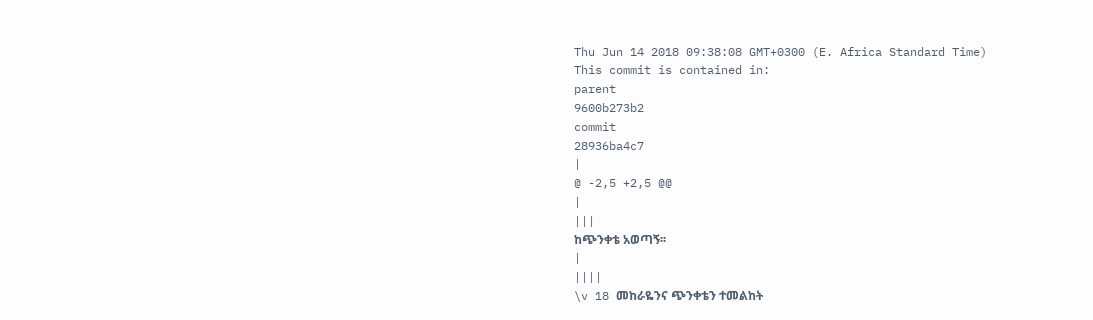Thu Jun 14 2018 09:38:08 GMT+0300 (E. Africa Standard Time)
This commit is contained in:
parent
9600b273b2
commit
28936ba4c7
|
@ -2,5 +2,5 @@
|
|||
ከጭንቀቴ አወጣኝ፡፡
|
||||
\v 18 መከራዬንና ጭንቀቴን ተመልከት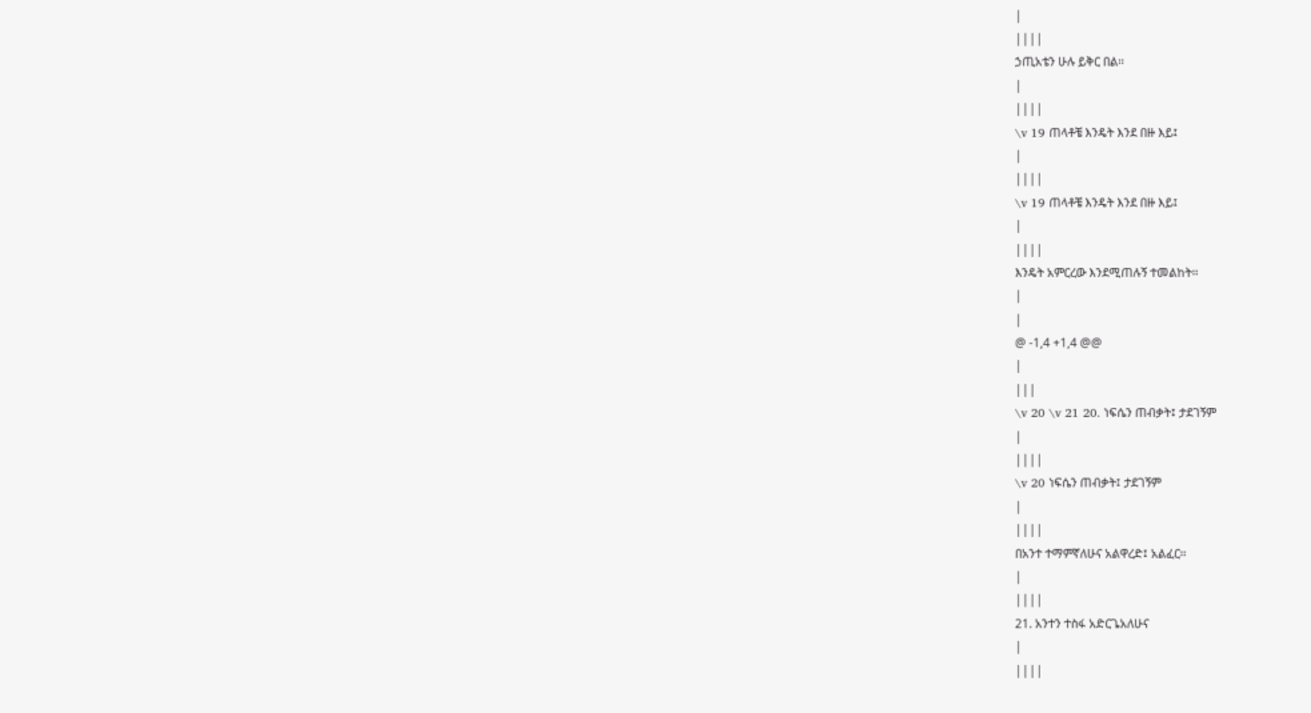|
||||
ኃጢአቴን ሁሉ ይቅር በል፡፡
|
||||
\v 19 ጠላቶቼ እንዴት እንደ በዙ እይ፤
|
||||
\v 19 ጠላቶቼ እንዴት እንደ በዙ እይ፤
|
||||
እንዴት አምርረው እንደሚጠሉኝ ተመልከት፡፡
|
|
@ -1,4 +1,4 @@
|
|||
\v 20 \v 21 20. ነፍሴን ጠብቃት፤ ታደገኝም
|
||||
\v 20 ነፍሴን ጠብቃት፤ ታደገኝም
|
||||
በአንተ ተማምኛለሁና አልዋረድ፤ አልፈር፡፡
|
||||
21. አንተን ተስፋ አድርጌአለሁና
|
||||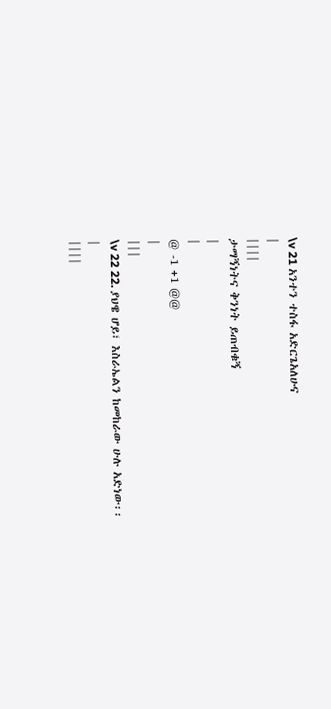\v 21 አንተን ተስፋ አድርጌአለሁና
|
||||
ታማኝነትና ቅንነት ይጠብቁኝ
|
|
@ -1 +1 @@
|
|||
\v 22 22. ያህዌ ሆይ፣ እስራኤልን ከመከራው ሁሉ አድነው፡፡
|
||||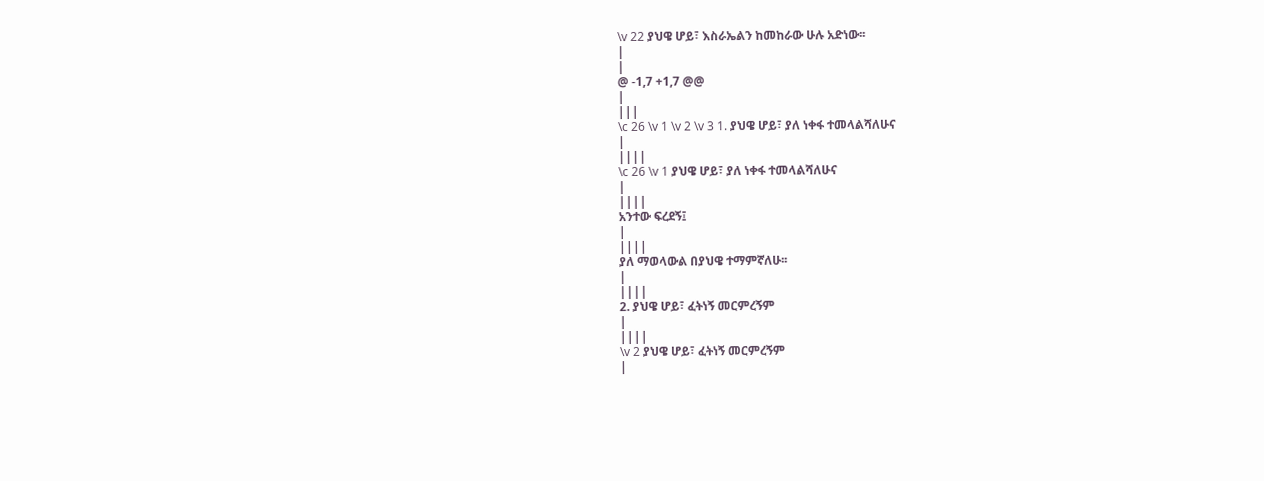\v 22 ያህዌ ሆይ፣ እስራኤልን ከመከራው ሁሉ አድነው፡፡
|
|
@ -1,7 +1,7 @@
|
|||
\c 26 \v 1 \v 2 \v 3 1. ያህዌ ሆይ፣ ያለ ነቀፋ ተመላልሻለሁና
|
||||
\c 26 \v 1 ያህዌ ሆይ፣ ያለ ነቀፋ ተመላልሻለሁና
|
||||
አንተው ፍረደኝ፤
|
||||
ያለ ማወላውል በያህዌ ተማምኛለሁ፡፡
|
||||
2. ያህዌ ሆይ፣ ፈትነኝ መርምረኝም
|
||||
\v 2 ያህዌ ሆይ፣ ፈትነኝ መርምረኝም
|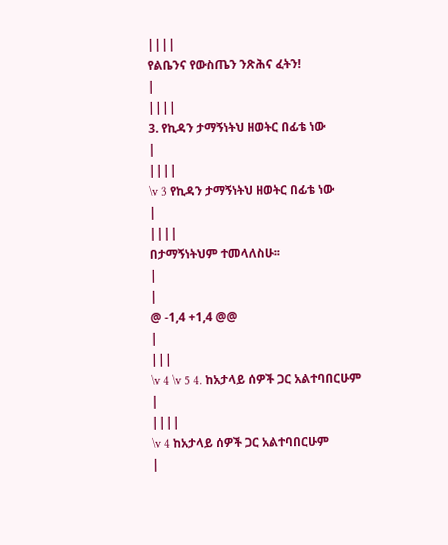||||
የልቤንና የውስጤን ንጽሕና ፈትን!
|
||||
3. የኪዳን ታማኝነትህ ዘወትር በፊቴ ነው
|
||||
\v 3 የኪዳን ታማኝነትህ ዘወትር በፊቴ ነው
|
||||
በታማኝነትህም ተመላለስሁ፡፡
|
|
@ -1,4 +1,4 @@
|
|||
\v 4 \v 5 4. ከአታላይ ሰዎች ጋር አልተባበርሁም
|
||||
\v 4 ከአታላይ ሰዎች ጋር አልተባበርሁም
|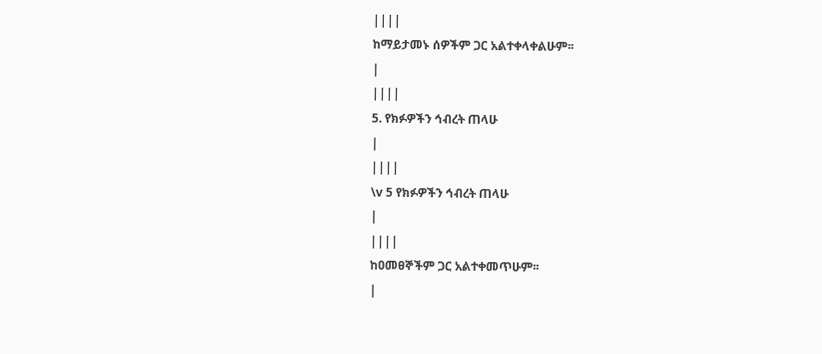||||
ከማይታመኑ ሰዎችም ጋር አልተቀላቀልሁም፡፡
|
||||
5. የክፉዎችን ኅብረት ጠላሁ
|
||||
\v 5 የክፉዎችን ኅብረት ጠላሁ
|
||||
ከዐመፀኞችም ጋር አልተቀመጥሁም፡፡
|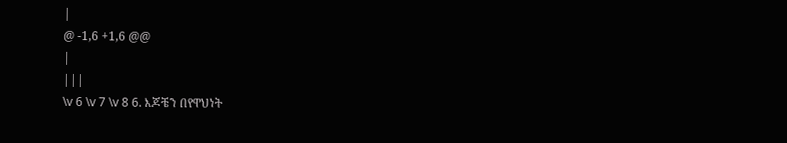|
@ -1,6 +1,6 @@
|
|||
\v 6 \v 7 \v 8 6. እጆቼን በየዋህነት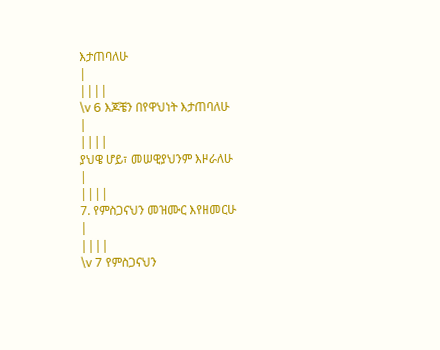እታጠባለሁ
|
||||
\v 6 እጆቼን በየዋህነት እታጠባለሁ
|
||||
ያህዌ ሆይ፣ መሠዊያህንም እዞራለሁ
|
||||
7. የምስጋናህን መዝሙር እየዘመርሁ
|
||||
\v 7 የምስጋናህን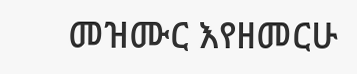መዝሙር እየዘመርሁ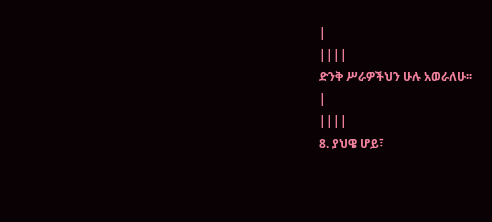|
||||
ድንቅ ሥራዎችህን ሁሉ አወራለሁ፡፡
|
||||
8. ያህዌ ሆይ፣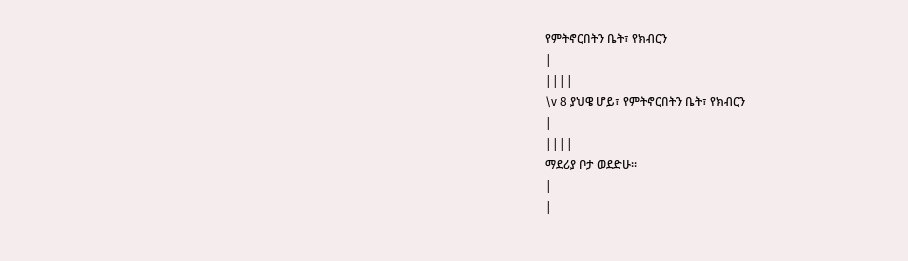የምትኖርበትን ቤት፣ የክብርን
|
||||
\v 8 ያህዌ ሆይ፣ የምትኖርበትን ቤት፣ የክብርን
|
||||
ማደሪያ ቦታ ወደድሁ፡፡
|
|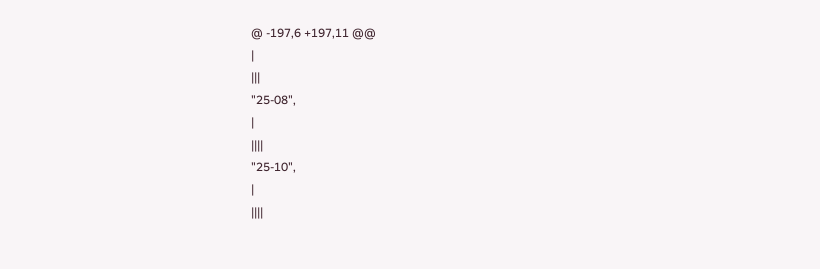@ -197,6 +197,11 @@
|
|||
"25-08",
|
||||
"25-10",
|
||||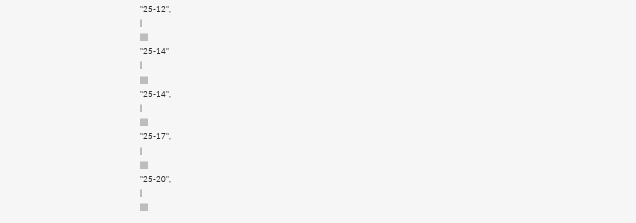"25-12",
|
||||
"25-14"
|
||||
"25-14",
|
||||
"25-17",
|
||||
"25-20",
|
||||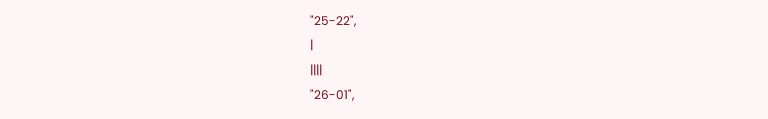"25-22",
|
||||
"26-01",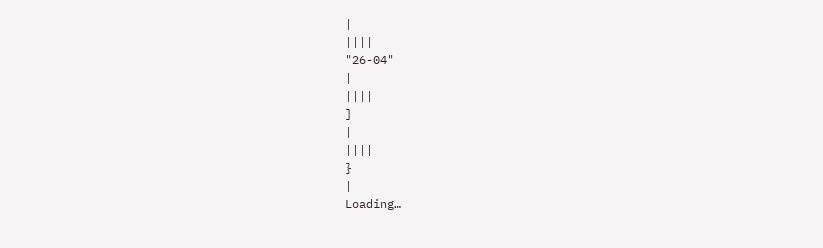|
||||
"26-04"
|
||||
]
|
||||
}
|
Loading…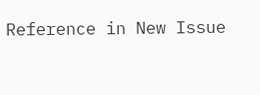Reference in New Issue